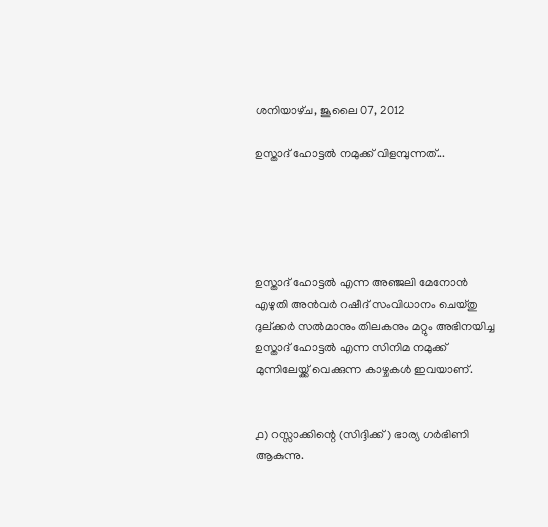ശനിയാഴ്‌ച, ജൂലൈ 07, 2012

ഉസ്താദ് ഹോട്ടല്‍ നമുക്ക് വിളമ്പുന്നത്...





ഉസ്താദ് ഹോട്ടല്‍ എന്ന അഞ്ജലി മേനോന്‍ എഴുതി അന്‍വര്‍ റഷീദ് സംവിധാനം ചെയ്തു ദുല്ക്കര്‍ സല്‍മാനും തിലകനും മറ്റും അഭിനയിച്ച ഉസ്താദ് ഹോട്ടല്‍ എന്ന സിനിമ നമുക്ക് മുന്നിലേയ്ക്ക് വെക്കുന്ന കാഴ്ചകള്‍ ഇവയാണ്.


൧) റസ്സാക്കിന്റെ (സിദ്ദിക്ക്) ഭാര്യ ഗര്‍ഭിണി ആകുന്നു.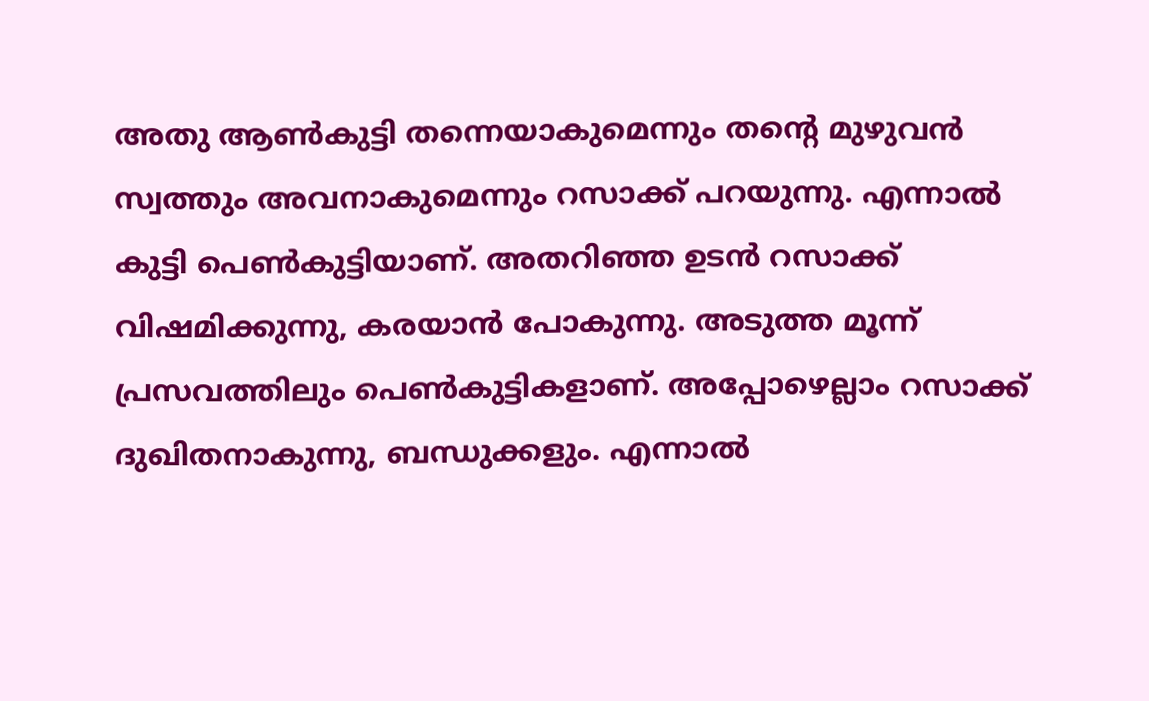അതു ആണ്‍കുട്ടി തന്നെയാകുമെന്നും തന്റെ മുഴുവന്‍ സ്വത്തും അവനാകുമെന്നും റസാക്ക് പറയുന്നു. എന്നാല്‍ കുട്ടി പെണ്‍കുട്ടിയാണ്. അതറിഞ്ഞ ഉടന്‍ റസാക്ക് വിഷമിക്കുന്നു, കരയാന്‍ പോകുന്നു. അടുത്ത മൂന്ന് പ്രസവത്തിലും പെണ്‍കുട്ടികളാണ്. അപ്പോഴെല്ലാം റസാക്ക് ദുഖിതനാകുന്നു, ബന്ധുക്കളും. എന്നാല്‍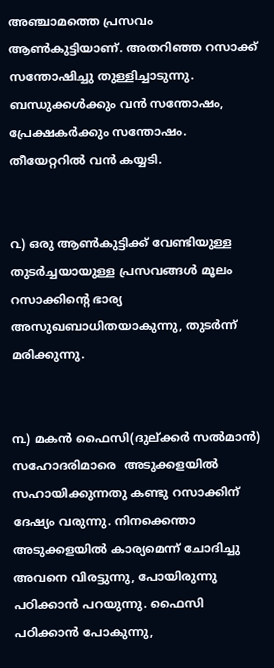അഞ്ചാമത്തെ പ്രസവം ആണ്‍കുട്ടിയാണ്. അതറിഞ്ഞ റസാക്ക് സന്തോഷിച്ചു തുള്ളിച്ചാടുന്നു. ബന്ധുക്കള്‍ക്കും വന്‍ സന്തോഷം, പ്രേക്ഷകര്‍ക്കും സന്തോഷം.  തീയേറ്ററില്‍ വന്‍ കയ്യടി.


൨) ഒരു ആണ്‍കുട്ടിക്ക് വേണ്ടിയുള്ള തുടര്‍ച്ചയായുള്ള പ്രസവങ്ങള്‍ മൂലം റസാക്കിന്റെ ഭാര്യ അസുഖബാധിതയാകുന്നു, തുടര്‍ന്ന് മരിക്കുന്നു.


൩) മകന്‍ ഫൈസി(ദുല്ക്കര്‍ സല്‍മാന്‍) സഹോദരിമാരെ  അടുക്കളയില്‍ സഹായിക്കുന്നതു കണ്ടു റസാക്കിന് ദേഷ്യം വരുന്നു. നിനക്കെന്താ അടുക്കളയില്‍ കാര്യമെന്ന് ചോദിച്ചു അവനെ വിരട്ടുന്നു, പോയിരുന്നു പഠിക്കാന്‍ പറയുന്നു. ഫൈസി പഠിക്കാന്‍ പോകുന്നു,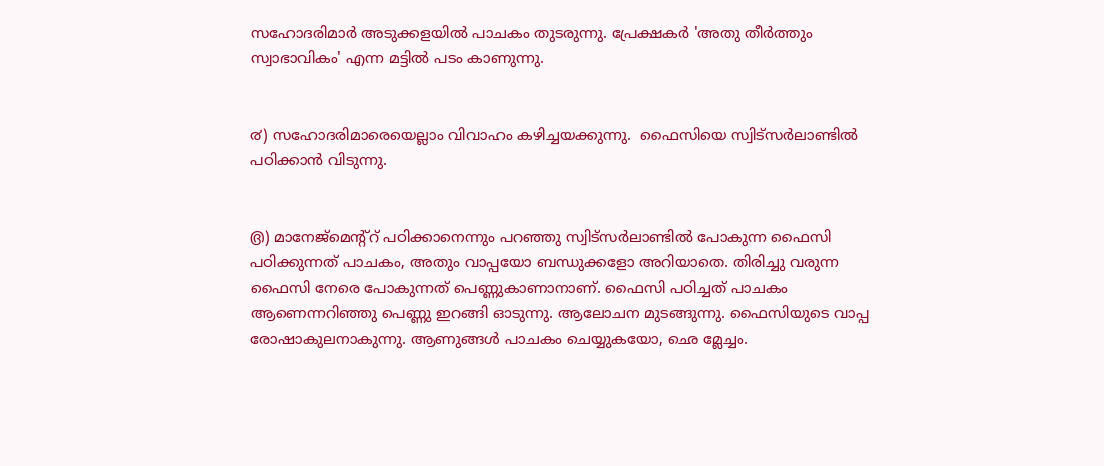സഹോദരിമാര്‍ അടുക്കളയില്‍ പാചകം തുടരുന്നു. പ്രേക്ഷകര്‍ 'അതു തീര്‍ത്തും സ്വാഭാവികം' എന്ന മട്ടില്‍ പടം കാണുന്നു.


൪) സഹോദരിമാരെയെല്ലാം വിവാഹം കഴിച്ചയക്കുന്നു.  ഫൈസിയെ സ്വിട്സര്‍ലാണ്ടില്‍ പഠിക്കാന്‍ വിടുന്നു.


൫) മാനേജ്മെന്റ്റ് പഠിക്കാനെന്നും പറഞ്ഞു സ്വിട്സര്‍ലാണ്ടില്‍ പോകുന്ന ഫൈസി പഠിക്കുന്നത് പാചകം, അതും വാപ്പയോ ബന്ധുക്കളോ അറിയാതെ. തിരിച്ചു വരുന്ന ഫൈസി നേരെ പോകുന്നത് പെണ്ണുകാണാനാണ്. ഫൈസി പഠിച്ചത് പാചകം ആണെന്നറിഞ്ഞു പെണ്ണു ഇറങ്ങി ഓടുന്നു. ആലോചന മുടങ്ങുന്നു. ഫൈസിയുടെ വാപ്പ രോഷാകുലനാകുന്നു. ആണുങ്ങള്‍ പാചകം ചെയ്യുകയോ, ഛെ മ്ലേച്ചം.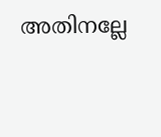അതിനല്ലേ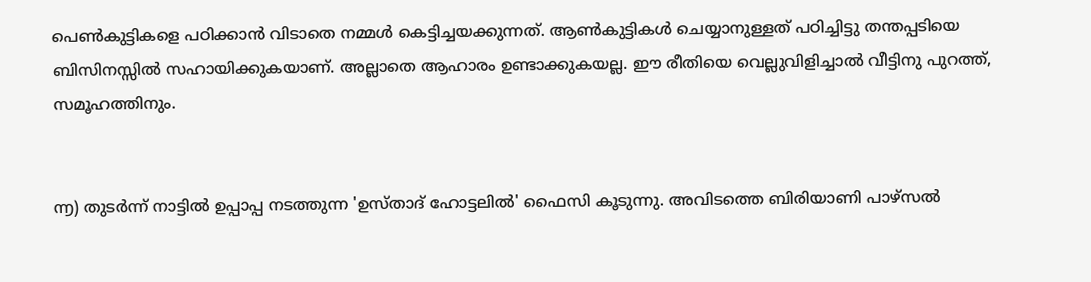പെണ്‍കുട്ടികളെ പഠിക്കാന്‍ വിടാതെ നമ്മള്‍ കെട്ടിച്ചയക്കുന്നത്. ആണ്‍കുട്ടികള്‍ ചെയ്യാനുള്ളത് പഠിച്ചിട്ടു തന്തപ്പടിയെ ബിസിനസ്സില്‍ സഹായിക്കുകയാണ്. അല്ലാതെ ആഹാരം ഉണ്ടാക്കുകയല്ല. ഈ രീതിയെ വെല്ലുവിളിച്ചാല്‍ വീട്ടിനു പുറത്ത്, സമൂഹത്തിനും.


൬) തുടര്‍ന്ന് നാട്ടില്‍ ഉപ്പാപ്പ നടത്തുന്ന 'ഉസ്താദ്‌ ഹോട്ടലില്‍' ഫൈസി കൂടുന്നു. അവിടത്തെ ബിരിയാണി പാഴ്സല്‍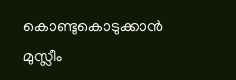കൊണ്ടുകൊടുക്കാന്‍ മുസ്ലീം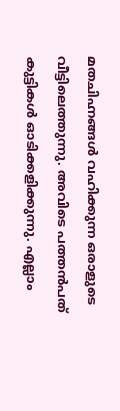മതചിഹ്നങ്ങള്‍ വഹിക്കുന്ന ഒരാളുടെ വീട്ടിലെത്തുന്നു. അവിടെ പത്തന്‍പത് കുട്ടികള്‍ ഓടിക്കളിക്കുന്നു. എല്ലാം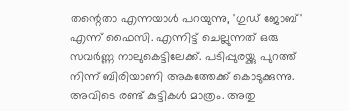തന്റെതാ എന്നയാള്‍ പറയുന്നു, 'ഗുഡ് ജോബ്‌' എന്ന് ഫൈസി. എന്നിട്ട് ചെല്ലുന്നത് ഒരു സവര്‍ണ്ണ നാലുകെട്ടിലേക്ക്. പടിപ്പുരയ്ക്കു പുറത്ത് നിന്ന് ബിരിയാണി അകത്തേക്ക് കൊടുക്കുന്നു. അവിടെ രണ്ട് കുട്ടികള്‍ മാത്രം. അതു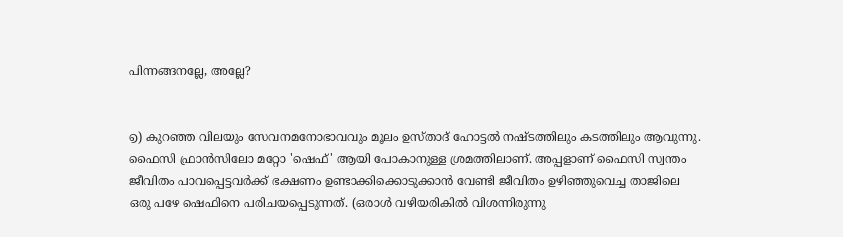പിന്നങ്ങനല്ലേ, അല്ലേ?


൭) കുറഞ്ഞ വിലയും സേവനമനോഭാവവും മൂലം ഉസ്താദ് ഹോട്ടല്‍ നഷ്ടത്തിലും കടത്തിലും ആവുന്നു. ഫൈസി ഫ്രാന്‍സിലോ മറ്റോ 'ഷെഫ്' ആയി പോകാനുള്ള ശ്രമത്തിലാണ്. അപ്പളാണ് ഫൈസി സ്വന്തം ജീവിതം പാവപ്പെട്ടവര്‍ക്ക് ഭക്ഷണം ഉണ്ടാക്കിക്കൊടുക്കാന്‍ വേണ്ടി ജീവിതം ഉഴിഞ്ഞുവെച്ച താജിലെ ഒരു പഴേ ഷെഫിനെ പരിചയപ്പെടുന്നത്. (ഒരാള്‍ വഴിയരികില്‍ വിശന്നിരുന്നു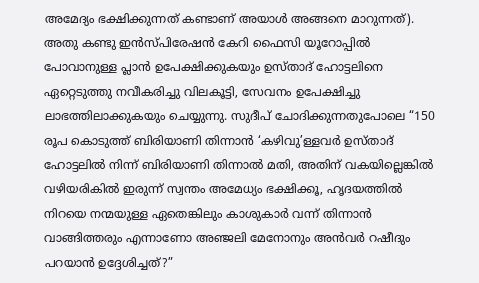അമേദ്യം ഭക്ഷിക്കുന്നത് കണ്ടാണ്‌ അയാള്‍ അങ്ങനെ മാറുന്നത്). അതു കണ്ടു ഇന്‍സ്പിരേഷന്‍ കേറി ഫൈസി യൂറോപ്പില്‍ പോവാനുള്ള പ്ലാന്‍ ഉപേക്ഷിക്കുകയും ഉസ്താദ് ഹോട്ടലിനെ ഏറ്റെടുത്തു നവീകരിച്ചു വിലകൂട്ടി, സേവനം ഉപേക്ഷിച്ചു ലാഭത്തിലാക്കുകയും ചെയ്യുന്നു. സുദീപ് ചോദിക്കുന്നതുപോലെ “150 രൂപ കൊടുത്ത് ബിരിയാണി തിന്നാന്‍ ‘കഴിവു’ള്ളവര്‍ ഉസ്താദ് ഹോട്ടലില്‍ നിന്ന് ബിരിയാണി തിന്നാല്‍ മതി, അതിന് വകയില്ലെങ്കില്‍ വഴിയരികില്‍ ഇരുന്ന് സ്വന്തം അമേധ്യം ഭക്ഷിക്കൂ, ഹൃദയത്തില്‍ നിറയെ നന്മയുള്ള ഏതെങ്കിലും കാശുകാര്‍ വന്ന് തിന്നാന്‍ വാങ്ങിത്തരും എന്നാണോ അഞ്ജലി മേനോനും അന്‍വര്‍ റഷീദും പറയാന്‍ ഉദ്ദേശിച്ചത്?”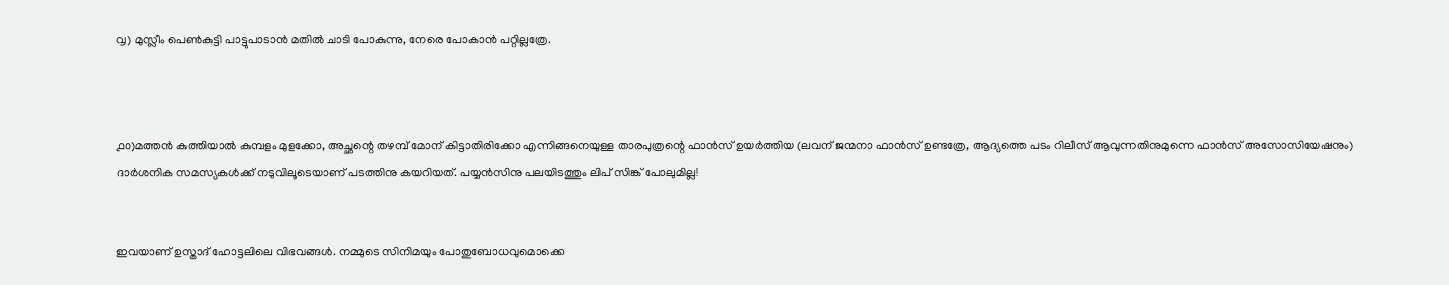൮) മുസ്ലീം പെണ്‍കുട്ടി പാട്ടുപാടാന്‍ മതില്‍ ചാടി പോകുന്നു, നേരെ പോകാന്‍ പറ്റില്ലത്രേ.



൧൦)മത്തന്‍ കുത്തിയാല്‍ കുമ്പളം മുളക്കോ, അച്ഛന്റെ തഴമ്പ് മോന് കിട്ടാതിരിക്കോ എന്നിങ്ങനെയുള്ള താരപുത്രന്റെ ഫാന്‍സ്‌ ഉയര്‍ത്തിയ (ലവന് ജന്മനാ ഫാന്‍സ്‌ ഉണ്ടത്രേ, ആദ്യത്തെ പടം റിലീസ് ആവുന്നതിനുമുന്നെ ഫാന്‍സ്‌ അസോസിയേഷനും) ദാര്‍ശനിക സമസ്യകള്‍ക്ക് നടുവിലൂടെയാണ്‌ പടത്തിനു കയറിയത്. പയ്യന്‍സിനു പലയിടത്തും ലിപ് സിങ്ക് പോലുമില്ല!


ഇവയാണ് ഉസ്താദ് ഹോട്ടലിലെ വിഭവങ്ങള്‍. നമ്മുടെ സിനിമയും പോതുബോധവുമൊക്കെ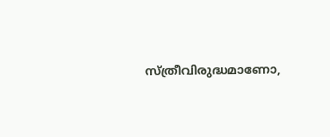സ്ത്രീവിരുദ്ധമാണോ,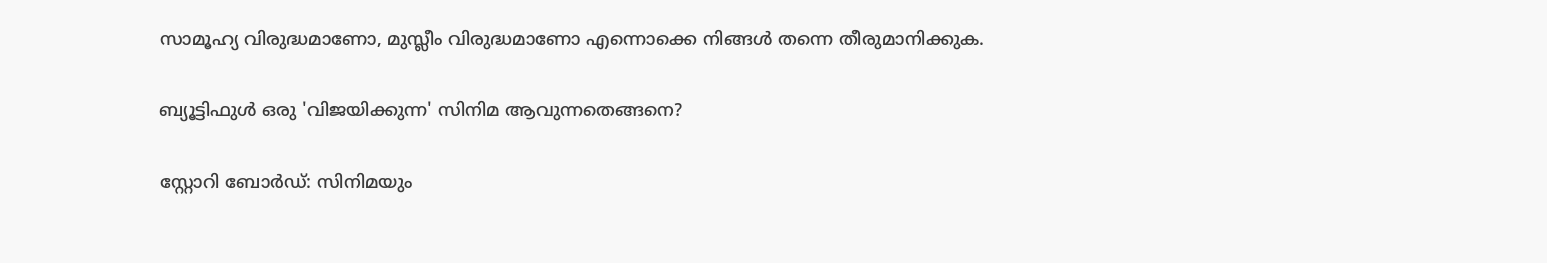സാമൂഹ്യ വിരുദ്ധമാണോ, മുസ്ലീം വിരുദ്ധമാണോ എന്നൊക്കെ നിങ്ങള്‍ തന്നെ തീരുമാനിക്കുക.

ബ്യൂട്ടിഫുള്‍ ഒരു 'വിജയിക്കുന്ന' സിനിമ ആവുന്നതെങ്ങനെ?

സ്റ്റോറി ബോര്‍ഡ്: സിനിമയും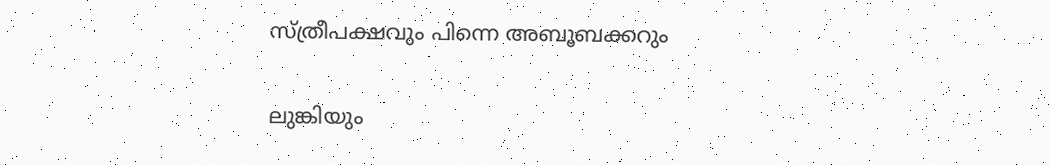സ്ത്രീപക്ഷവും പിന്നെ അബൂബക്കറും

ലുങ്കിയും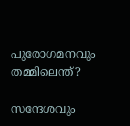പുരോഗമനവും തമ്മിലെന്ത്?

സന്ദേശവും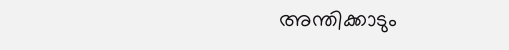അന്തിക്കാടും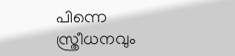പിന്നെ സ്ത്രീധനവും